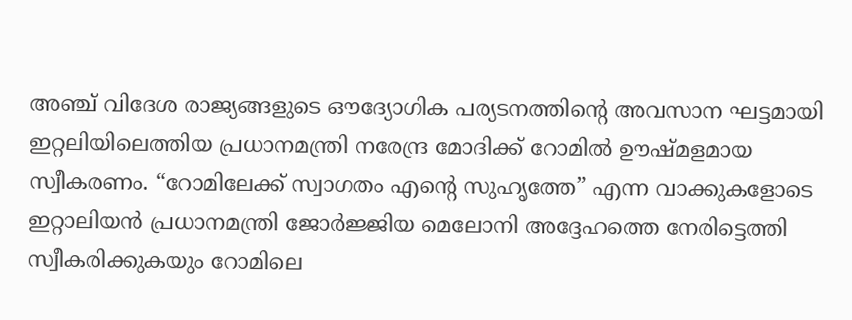അഞ്ച് വിദേശ രാജ്യങ്ങളുടെ ഔദ്യോഗിക പര്യടനത്തിന്റെ അവസാന ഘട്ടമായി ഇറ്റലിയിലെത്തിയ പ്രധാനമന്ത്രി നരേന്ദ്ര മോദിക്ക് റോമിൽ ഊഷ്മളമായ സ്വീകരണം. “റോമിലേക്ക് സ്വാഗതം എന്റെ സുഹൃത്തേ” എന്ന വാക്കുകളോടെ ഇറ്റാലിയൻ പ്രധാനമന്ത്രി ജോർജ്ജിയ മെലോനി അദ്ദേഹത്തെ നേരിട്ടെത്തി സ്വീകരിക്കുകയും റോമിലെ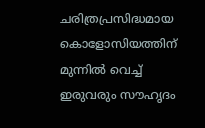ചരിത്രപ്രസിദ്ധമായ കൊളോസിയത്തിന് മുന്നിൽ വെച്ച് ഇരുവരും സൗഹൃദം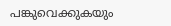പങ്കുവെക്കുകയും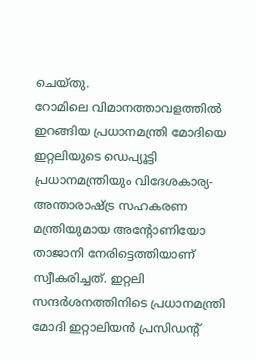ചെയ്തു.
റോമിലെ വിമാനത്താവളത്തിൽ ഇറങ്ങിയ പ്രധാനമന്ത്രി മോദിയെ ഇറ്റലിയുടെ ഡെപ്യൂട്ടി പ്രധാനമന്ത്രിയും വിദേശകാര്യ-അന്താരാഷ്ട്ര സഹകരണ മന്ത്രിയുമായ അന്റോണിയോ താജാനി നേരിട്ടെത്തിയാണ് സ്വീകരിച്ചത്. ഇറ്റലി സന്ദർശനത്തിനിടെ പ്രധാനമന്ത്രി മോദി ഇറ്റാലിയൻ പ്രസിഡന്റ്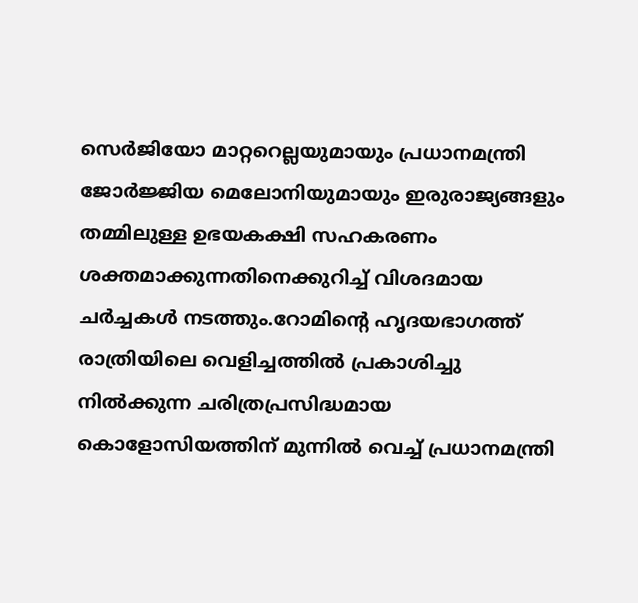സെർജിയോ മാറ്ററെല്ലയുമായും പ്രധാനമന്ത്രി ജോർജ്ജിയ മെലോനിയുമായും ഇരുരാജ്യങ്ങളും തമ്മിലുള്ള ഉഭയകക്ഷി സഹകരണം ശക്തമാക്കുന്നതിനെക്കുറിച്ച് വിശദമായ ചർച്ചകൾ നടത്തും.റോമിന്റെ ഹൃദയഭാഗത്ത് രാത്രിയിലെ വെളിച്ചത്തിൽ പ്രകാശിച്ചു നിൽക്കുന്ന ചരിത്രപ്രസിദ്ധമായ കൊളോസിയത്തിന് മുന്നിൽ വെച്ച് പ്രധാനമന്ത്രി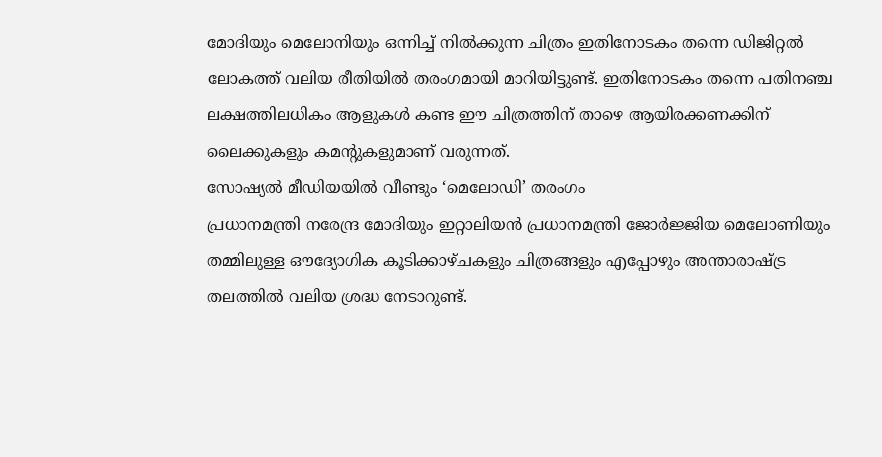മോദിയും മെലോനിയും ഒന്നിച്ച് നിൽക്കുന്ന ചിത്രം ഇതിനോടകം തന്നെ ഡിജിറ്റൽ ലോകത്ത് വലിയ രീതിയിൽ തരംഗമായി മാറിയിട്ടുണ്ട്. ഇതിനോടകം തന്നെ പതിനഞ്ച ലക്ഷത്തിലധികം ആളുകൾ കണ്ട ഈ ചിത്രത്തിന് താഴെ ആയിരക്കണക്കിന് ലൈക്കുകളും കമന്റുകളുമാണ് വരുന്നത്.
സോഷ്യൽ മീഡിയയിൽ വീണ്ടും ‘മെലോഡി’ തരംഗം
പ്രധാനമന്ത്രി നരേന്ദ്ര മോദിയും ഇറ്റാലിയൻ പ്രധാനമന്ത്രി ജോർജ്ജിയ മെലോണിയും തമ്മിലുള്ള ഔദ്യോഗിക കൂടിക്കാഴ്ചകളും ചിത്രങ്ങളും എപ്പോഴും അന്താരാഷ്ട്ര തലത്തിൽ വലിയ ശ്രദ്ധ നേടാറുണ്ട്.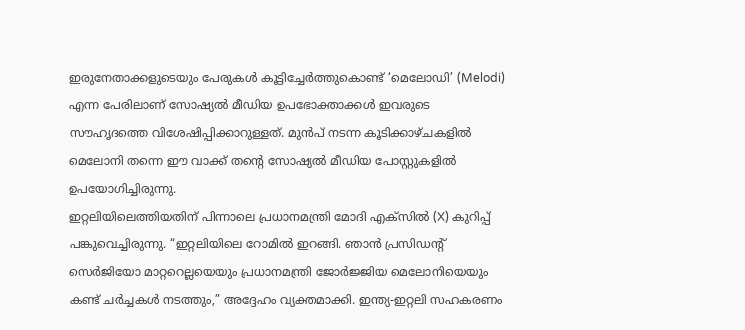ഇരുനേതാക്കളുടെയും പേരുകൾ കൂട്ടിച്ചേർത്തുകൊണ്ട് ‘മെലോഡി’ (Melodi) എന്ന പേരിലാണ് സോഷ്യൽ മീഡിയ ഉപഭോക്താക്കൾ ഇവരുടെ സൗഹൃദത്തെ വിശേഷിപ്പിക്കാറുള്ളത്. മുൻപ് നടന്ന കൂടിക്കാഴ്ചകളിൽ മെലോനി തന്നെ ഈ വാക്ക് തന്റെ സോഷ്യൽ മീഡിയ പോസ്റ്റുകളിൽ ഉപയോഗിച്ചിരുന്നു.
ഇറ്റലിയിലെത്തിയതിന് പിന്നാലെ പ്രധാനമന്ത്രി മോദി എക്സിൽ (X) കുറിപ്പ് പങ്കുവെച്ചിരുന്നു. “ഇറ്റലിയിലെ റോമിൽ ഇറങ്ങി. ഞാൻ പ്രസിഡന്റ് സെർജിയോ മാറ്ററെല്ലയെയും പ്രധാനമന്ത്രി ജോർജ്ജിയ മെലോനിയെയും കണ്ട് ചർച്ചകൾ നടത്തും,” അദ്ദേഹം വ്യക്തമാക്കി. ഇന്ത്യ-ഇറ്റലി സഹകരണം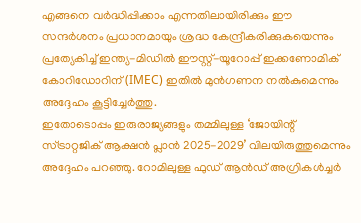എങ്ങനെ വർദ്ധിപ്പിക്കാം എന്നതിലായിരിക്കും ഈ സന്ദർശനം പ്രധാനമായും ശ്രദ്ധ കേന്ദ്രീകരിക്കുകയെന്നും പ്രത്യേകിച്ച് ഇന്ത്യ-മിഡിൽ ഈസ്റ്റ്-യൂറോപ്പ് ഇക്കണോമിക് കോറിഡോറിന് (IMEC) ഇതിൽ മുൻഗണന നൽകുമെന്നും അദ്ദേഹം കൂട്ടിച്ചേർത്തു.
ഇതോടൊപ്പം ഇരുരാജ്യങ്ങളും തമ്മിലുള്ള ‘ജോയിന്റ് സ്ട്രാറ്റജിക് ആക്ഷൻ പ്ലാൻ 2025-2029’ വിലയിരുത്തുമെന്നും അദ്ദേഹം പറഞ്ഞു. റോമിലുള്ള ഫുഡ് ആൻഡ് അഗ്രികൾച്ചർ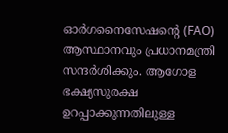ഓർഗനൈസേഷന്റെ (FAO) ആസ്ഥാനവും പ്രധാനമന്ത്രി സന്ദർശിക്കും. ആഗോള ഭക്ഷ്യസുരക്ഷ ഉറപ്പാക്കുന്നതിലുള്ള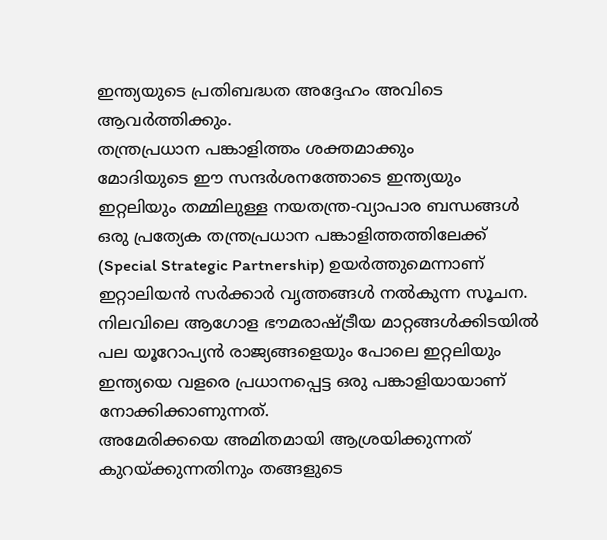ഇന്ത്യയുടെ പ്രതിബദ്ധത അദ്ദേഹം അവിടെ ആവർത്തിക്കും.
തന്ത്രപ്രധാന പങ്കാളിത്തം ശക്തമാക്കും
മോദിയുടെ ഈ സന്ദർശനത്തോടെ ഇന്ത്യയും ഇറ്റലിയും തമ്മിലുള്ള നയതന്ത്ര-വ്യാപാര ബന്ധങ്ങൾ ഒരു പ്രത്യേക തന്ത്രപ്രധാന പങ്കാളിത്തത്തിലേക്ക് (Special Strategic Partnership) ഉയർത്തുമെന്നാണ് ഇറ്റാലിയൻ സർക്കാർ വൃത്തങ്ങൾ നൽകുന്ന സൂചന. നിലവിലെ ആഗോള ഭൗമരാഷ്ട്രീയ മാറ്റങ്ങൾക്കിടയിൽ പല യൂറോപ്യൻ രാജ്യങ്ങളെയും പോലെ ഇറ്റലിയും ഇന്ത്യയെ വളരെ പ്രധാനപ്പെട്ട ഒരു പങ്കാളിയായാണ് നോക്കിക്കാണുന്നത്.
അമേരിക്കയെ അമിതമായി ആശ്രയിക്കുന്നത് കുറയ്ക്കുന്നതിനും തങ്ങളുടെ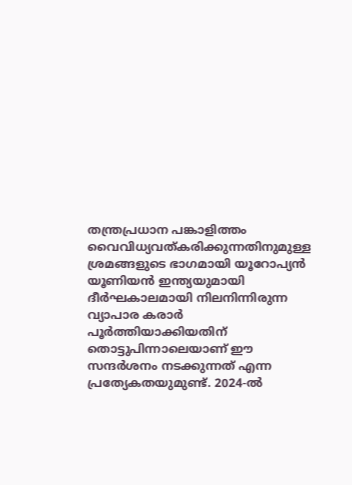തന്ത്രപ്രധാന പങ്കാളിത്തം വൈവിധ്യവത്കരിക്കുന്നതിനുമുള്ള ശ്രമങ്ങളുടെ ഭാഗമായി യൂറോപ്യൻ യൂണിയൻ ഇന്ത്യയുമായി ദീർഘകാലമായി നിലനിന്നിരുന്ന വ്യാപാര കരാർ പൂർത്തിയാക്കിയതിന് തൊട്ടുപിന്നാലെയാണ് ഈ സന്ദർശനം നടക്കുന്നത് എന്ന പ്രത്യേകതയുമുണ്ട്. 2024-ൽ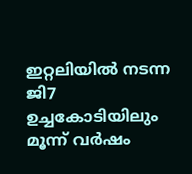ഇറ്റലിയിൽ നടന്ന ജി7 ഉച്ചകോടിയിലും മൂന്ന് വർഷം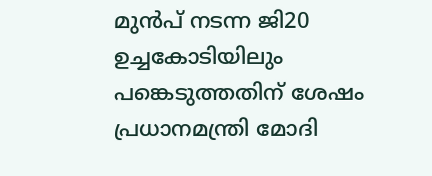മുൻപ് നടന്ന ജി20 ഉച്ചകോടിയിലും പങ്കെടുത്തതിന് ശേഷം പ്രധാനമന്ത്രി മോദി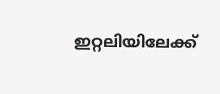ഇറ്റലിയിലേക്ക്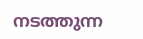നടത്തുന്ന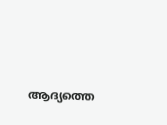ആദ്യത്തെ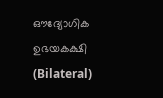ഔദ്യോഗിക ഉഭയകക്ഷി (Bilateral)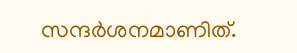സന്ദർശനമാണിത്.